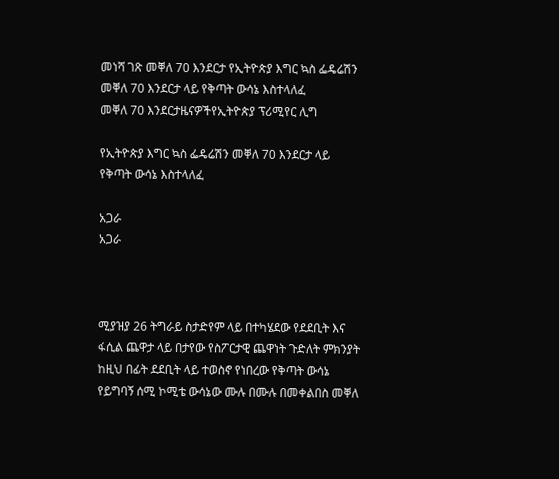መነሻ ገጽ መቐለ 70 እንደርታ የኢትዮጵያ እግር ኳስ ፌዴሬሽን መቐለ 70 እንደርታ ላይ የቅጣት ውሳኔ እስተላለፈ
መቐለ 70 እንደርታዜናዎችየኢትዮጵያ ፕሪሚየር ሊግ

የኢትዮጵያ እግር ኳስ ፌዴሬሽን መቐለ 70 እንደርታ ላይ የቅጣት ውሳኔ እስተላለፈ

አጋራ
አጋራ



ሚያዝያ 26 ትግራይ ስታድየም ላይ በተካሄደው የደደቢት እና ፋሲል ጨዋታ ላይ በታየው የስፖርታዊ ጨዋነት ጉድለት ምክንያት ከዚህ በፊት ደደቢት ላይ ተወስኖ የነበረው የቅጣት ውሳኔ የይግባኝ ሰሚ ኮሚቴ ውሳኔው ሙሉ በሙሉ በመቀልበስ መቐለ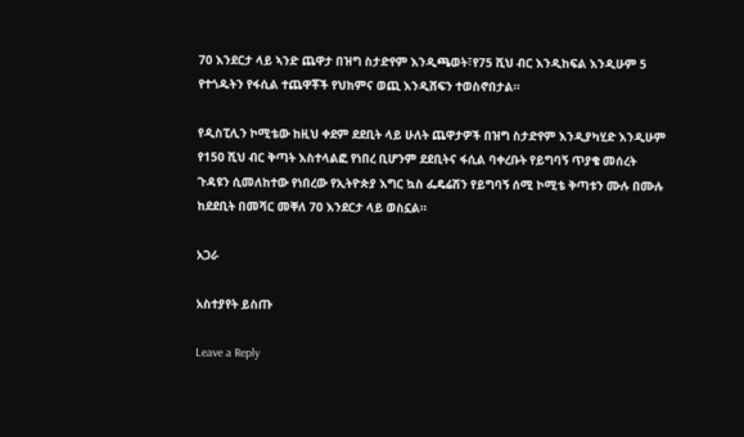70 እንደርታ ላይ ኣንድ ጨዋታ በዝግ ስታድየም እንዲጫወት፣የ75 ሺህ ብር እንዲከፍል እንዲሁም 5 የተጎዱትን የፋሲል ተጨዋቾች የህክምና ወጪ እንዲሸፍን ተወስኖበታል።

የዲስፒሊን ኮሚቴው ከዚህ ቀደም ደደቢት ላይ ሁለት ጨዋታዎች በዝግ ስታድየም እንዲያካሂድ እንዲሁም የ150 ሺህ ብር ቅጣት እስተላልፎ የነበረ ቢሆንም ደደቢትና ፋሲል ባቀረቡት የይግባኝ ጥያቄ መሰረት ጉዳዩን ሲመለከተው የነበረው የኢትዮጵያ እግር ኳስ ፌዴሬሽን የይግባኝ ሰሚ ኮሚቴ ቅጣቱን ሙሉ በሙሉ ከደደቢት በመሻር መቐለ 70 እንደርታ ላይ ወስኗል።

አጋራ

አስተያየት ይስጡ

Leave a Reply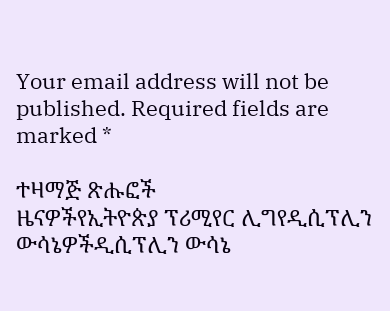Your email address will not be published. Required fields are marked *

ተዛማጅ ጽሑፎች
ዜናዎችየኢትዮጵያ ፕሪሚየር ሊግየዲሲፕሊን ውሳኔዎችዲሲፕሊን ውሳኔ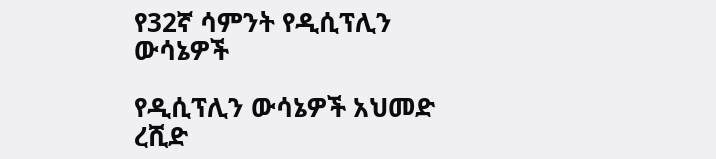የ32ኛ ሳምንት የዲሲፕሊን ውሳኔዎች

የዲሲፕሊን ውሳኔዎች አህመድ ረሺድ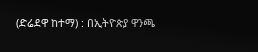(ድሬደዋ ከተማ) : በኢትዮጵያ ዋንጫ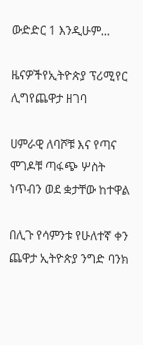ውድድር 1 እንዲሁም...

ዜናዎችየኢትዮጵያ ፕሪሚየር ሊግየጨዋታ ዘገባ

ሀምራዊ ለባሾቹ እና የጣና ሞገዶቹ ጣፋጭ ሦስት ነጥብን ወደ ቋታቸው ከተዋል

በሊጉ የሳምንቱ የሁለተኛ ቀን ጨዋታ ኢትዮጵያ ንግድ ባንክ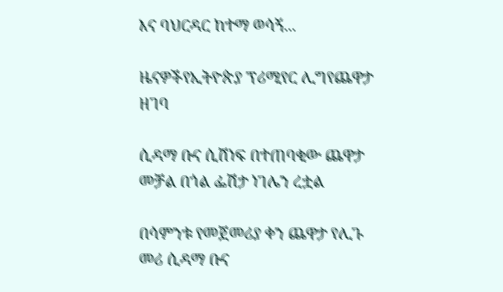እና ባህርዳር ከተማ ወሳኝ...

ዜናዎችየኢትዮጵያ ፕሪሚየር ሊግየጨዋታ ዘገባ

ሲዳማ ቡና ሲሸነፍ በተጠባቂው ጨዋታ መቻል በጎል ፌሽታ ነገሌን ረቷል

በሳምንቱ የመጀመሪያ ቀን ጨዋታ የሊጉ መሪ ሲዳማ ቡና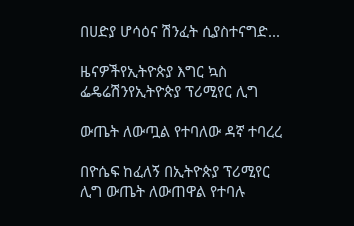በሀድያ ሆሳዕና ሽንፈት ሲያስተናግድ...

ዜናዎችየኢትዮጵያ እግር ኳስ ፌዴሬሽንየኢትዮጵያ ፕሪሚየር ሊግ

ውጤት ለውጧል የተባለው ዳኛ ተባረረ

በዮሴፍ ከፈለኝ በኢትዮጵያ ፕሪሚየር ሊግ ውጤት ለውጠዋል የተባሉ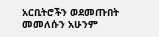አርቢትሮችን ወደመጡበት መመለሱን አሁንም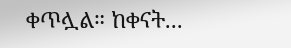ቀጥሏል። ከቀናት...